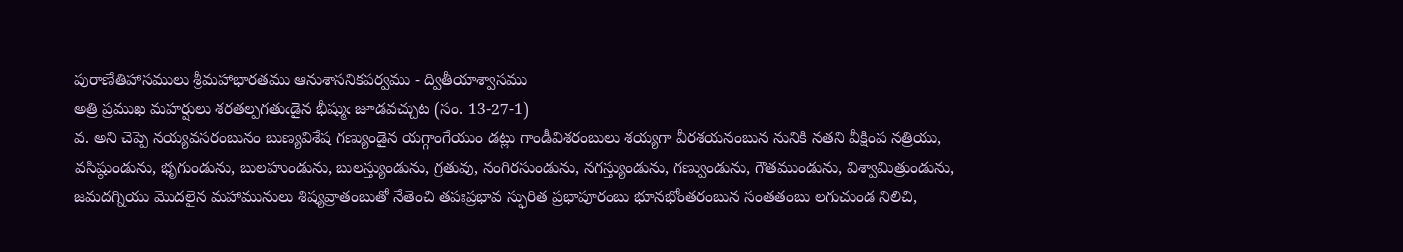పురాణేతిహాసములు శ్రీమహాభారతము ఆనుశాసనికపర్వము - ద్వితీయాశ్వాసము
అత్రి ప్రముఖ మహర్షులు శరతల్పగతుఁడైన భీష్ముఁ జూడవచ్చుట (సం. 13-27-1)
వ. అని చెప్పె నయ్యవసరంబునం బుణ్యవిశేష గణ్యుండైన యగ్గాంగేయుం డట్లు గాండీవిశరంబులు శయ్యగా వీరశయనంబున నునికి నతని వీక్షింప నత్రియు, వసిష్ఠుండును, భృగుండును, బులహుండును, బులస్త్యుండును, గ్రతువు, నంగిరసుండును, నగస్త్యుండును, గణ్వుండును, గౌతముండును, విశ్వామిత్రుండును, జమదగ్నియు మొదలైన మహామునులు శిష్యవ్రాతంబుతో నేతెంచి తపఃప్రభావ స్ఫురిత ప్రభాపూరంబు భూనభోంతరంబున సంతతంబు లగుచుండ నిలిచి,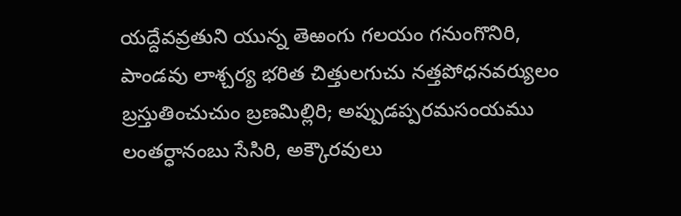యద్దేవవ్రతుని యున్న తెఱంగు గలయం గనుంగొనిరి, పాండవు లాశ్చర్య భరిత చిత్తులగుచు నత్తపోధనవర్యులం బ్రస్తుతించుచుం బ్రణమిల్లిరి; అప్పుడప్పరమసంయము లంతర్ధానంబు సేసిరి, అక్కౌరవులు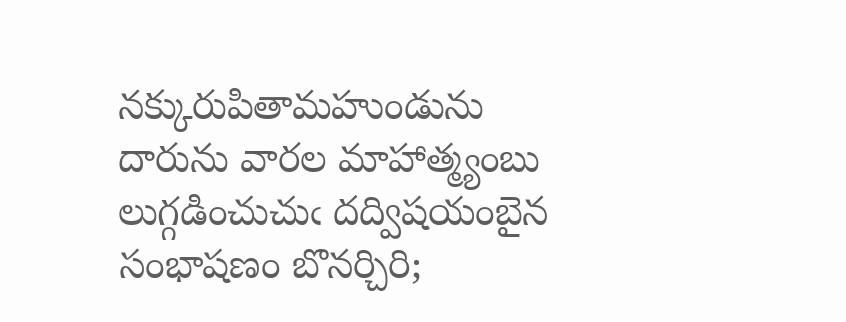నక్కురుపితామహుండును దారును వారల మాహాత్మ్యంబు లుగ్గడించుచుఁ దద్విషయంబైన సంభాషణం బొనర్చిరి;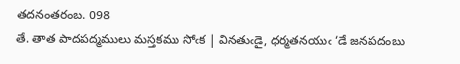తదనంతరంబ. 098
తే. తాత పాదపద్మములు మస్తకము సోఁక | వినతుఁడై, ధర్మతనయుఁ ‘డే జనపదంబు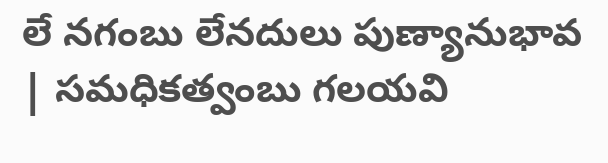లే నగంబు లేనదులు పుణ్యానుభావ | సమధికత్వంబు గలయవి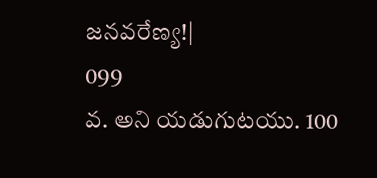జనవరేణ్య!|
099
వ. అని యడుగుటయు. 100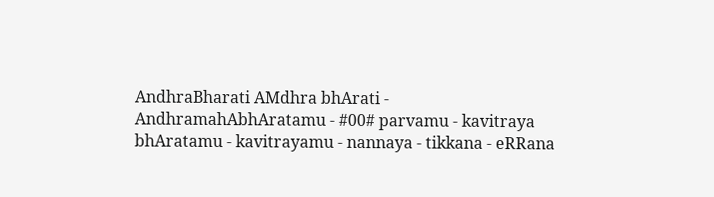AndhraBharati AMdhra bhArati - AndhramahAbhAratamu - #00# parvamu - kavitraya bhAratamu - kavitrayamu - nannaya - tikkana - eRRana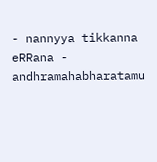- nannyya tikkanna eRRana - andhramahabharatamu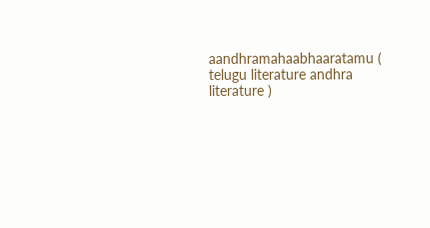aandhramahaabhaaratamu ( telugu literature andhra literature )